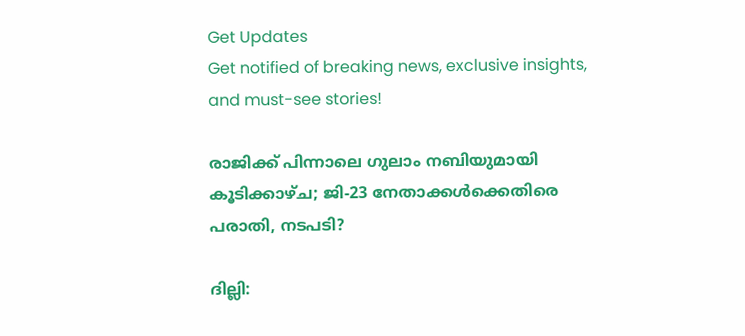Get Updates
Get notified of breaking news, exclusive insights, and must-see stories!

രാജിക്ക് പിന്നാലെ ഗുലാം നബിയുമായി കൂടിക്കാഴ്ച; ജി-23 നേതാക്കൾക്കെതിരെ പരാതി, നടപടി?

ദില്ലി: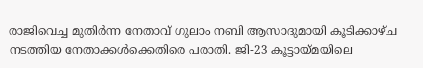രാജിവെച്ച മുതിർന്ന നേതാവ് ഗുലാം നബി ആസാദുമായി കൂടിക്കാഴ്ച നടത്തിയ നേതാക്കൾക്കെതിരെ പരാതി. ജി-23 കൂട്ടായ്മയിലെ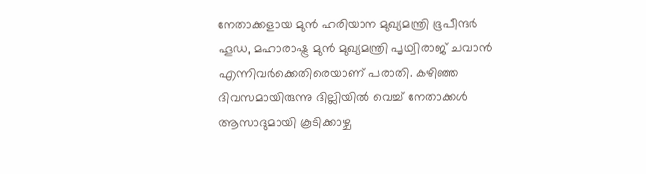നേതാക്കളായ മുൻ ഹരിയാന മുഖ്യമന്ത്രി ഭൂപീന്ദർ ഹൂഡ, മഹാരാഷ്ട്ര മുൻ മുഖ്യമന്ത്രി പൃഥ്വിരാജ് ചവാൻ എന്നിവർക്കെതിരെയാണ് പരാതി. കഴിഞ്ഞ ദിവസമായിരുന്നു ദില്ലിയിൽ വെച്ച് നേതാക്കൾ ആസാദുമായി കൂടിക്കാഴ്ച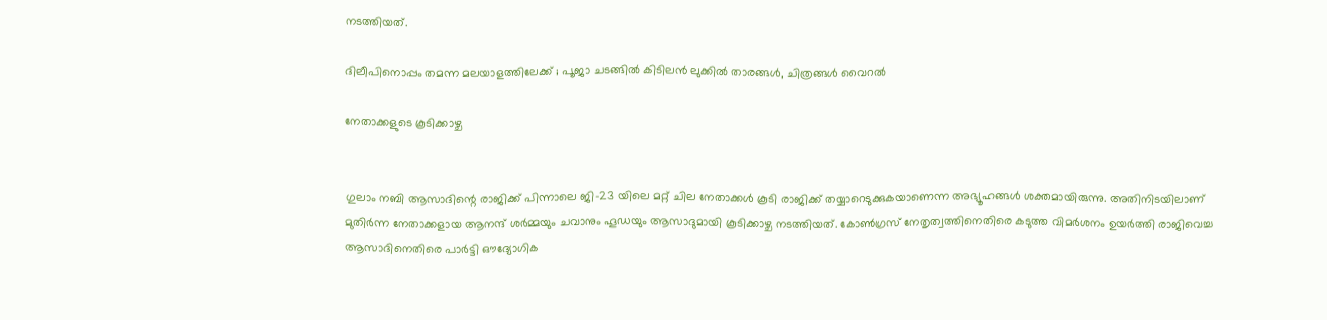നടത്തിയത്.

ദിലീപിനൊപ്പം തമന്ന മലയാളത്തിലേക്ക് ; പൂജാ ചടങ്ങിൽ കിടിലൻ ലുക്കിൽ താരങ്ങൾ, ചിത്രങ്ങൾ വൈറൽ

നേതാക്കളുടെ കൂടിക്കാഴ്ച


ഗുലാം നബി ആസാദിന്റെ രാജിക്ക് പിന്നാലെ ജി-23 യിലെ മറ്റ് ചില നേതാക്കൾ കൂടി രാജിക്ക് തയ്യാറെടുക്കുകയാണെന്ന അഭ്യൂഹങ്ങൾ ശക്തമായിരുന്നു. അതിനിടയിലാണ് മുതിർന്ന നേതാക്കളായ ആനന്ദ് ശർമ്മയും ചവാനും ഹൂഡയും ആസാദുമായി കൂടിക്കാഴ്ച നടത്തിയത്. കോൺഗ്രസ് നേതൃത്വത്തിനെതിരെ കടുത്ത വിമർശനം ഉയർത്തി രാജിവെച്ച ആസാദിനെതിരെ പാർട്ടി ഔദ്യോഗിക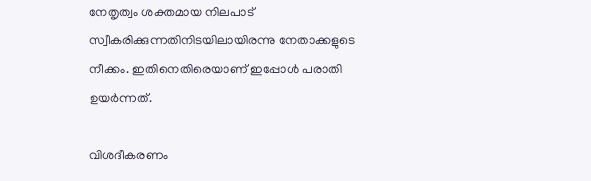നേതൃത്വം ശക്തമായ നിലപാട് സ്വീകരിക്കുന്നതിനിടയിലായിരന്നു നേതാക്കളുടെ നീക്കം. ഇതിനെതിരെയാണ് ഇപ്പോൾ പരാതി ഉയർന്നത്.

വിശദീകരണം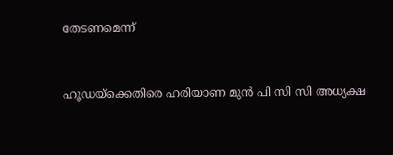തേടണമെന്ന്


ഹൂഡയ്ക്കെതിരെ ഹരിയാണ മുൻ പി സി സി അധ്യക്ഷ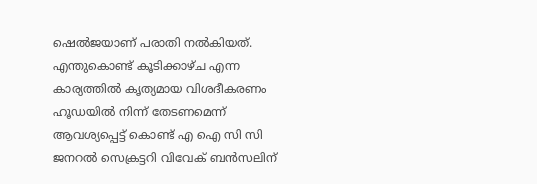ഷെൽജയാണ് പരാതി നൽകിയത്. എന്തുകൊണ്ട് കൂടിക്കാഴ്ച എന്ന കാര്യത്തിൽ കൃത്യമായ വിശദീകരണം ഹൂഡയിൽ നിന്ന് തേടണമെന്ന് ആവശ്യപ്പെട്ട് കൊണ്ട് എ ഐ സി സി ജനറൽ സെക്രട്ടറി വിവേക് ബൻസലിന്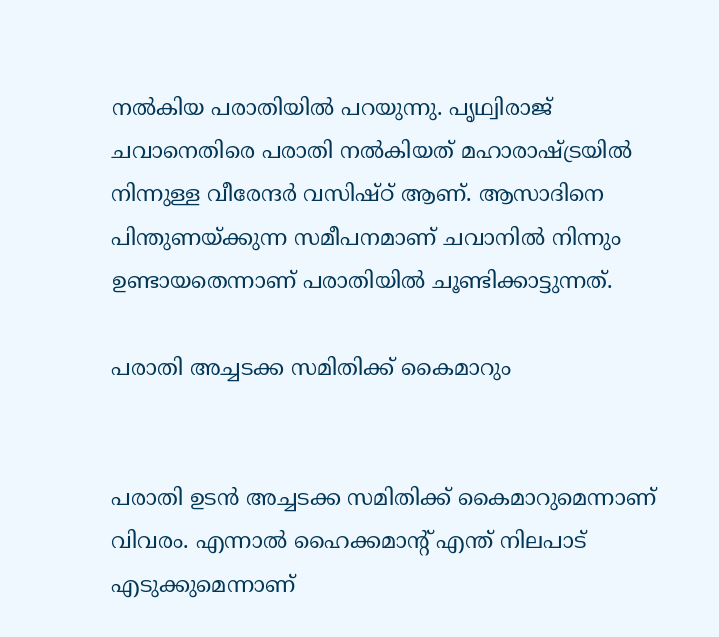നൽകിയ പരാതിയിൽ പറയുന്നു. പൃഥ്വിരാജ് ചവാനെതിരെ പരാതി നൽകിയത് മഹാരാഷ്ട്രയിൽ നിന്നുള്ള വീരേന്ദർ വസിഷ്ഠ് ആണ്. ആസാദിനെ പിന്തുണയ്ക്കുന്ന സമീപനമാണ് ചവാനിൽ നിന്നും ഉണ്ടായതെന്നാണ് പരാതിയിൽ ചൂണ്ടിക്കാട്ടുന്നത്.

പരാതി അച്ചടക്ക സമിതിക്ക് കൈമാറും


പരാതി ഉടൻ അച്ചടക്ക സമിതിക്ക് കൈമാറുമെന്നാണ് വിവരം. എന്നാൽ ഹൈക്കമാന്റ് എന്ത് നിലപാട് എടുക്കുമെന്നാണ്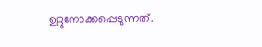ഉറ്റുനോക്കപ്പെടുന്നത്.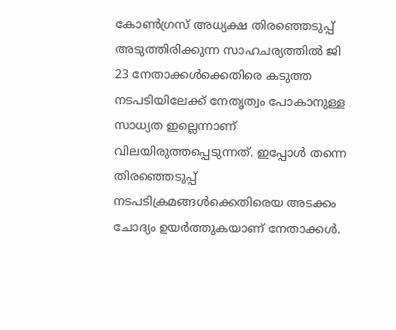കോൺഗ്രസ് അധ്യക്ഷ തിരഞ്ഞെടുപ്പ് അടുത്തിരിക്കുന്ന സാഹചര്യത്തിൽ ജി 23 നേതാക്കൾക്കെതിരെ കടുത്ത നടപടിയിലേക്ക് നേതൃത്വം പോകാനുള്ള സാധ്യത ഇല്ലെന്നാണ് വിലയിരുത്തപ്പെടുന്നത്. ഇപ്പോൾ തന്നെ തിരഞ്ഞെടുപ്പ് നടപടിക്രമങ്ങൾക്കെതിരെയ അടക്കം ചോദ്യം ഉയർത്തുകയാണ് നേതാക്കൾ.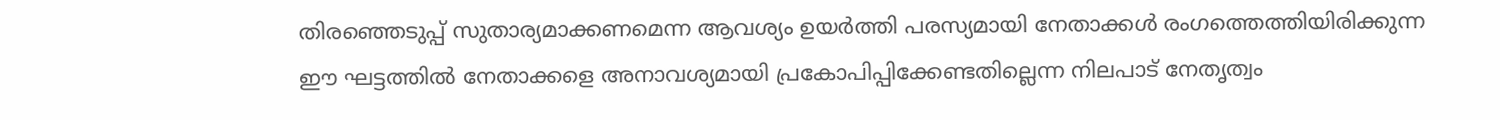തിരഞ്ഞെടുപ്പ് സുതാര്യമാക്കണമെന്ന ആവശ്യം ഉയർത്തി പരസ്യമായി നേതാക്കൾ രംഗത്തെത്തിയിരിക്കുന്ന ഈ ഘട്ടത്തിൽ നേതാക്കളെ അനാവശ്യമായി പ്രകോപിപ്പിക്കേണ്ടതില്ലെന്ന നിലപാട് നേതൃത്വം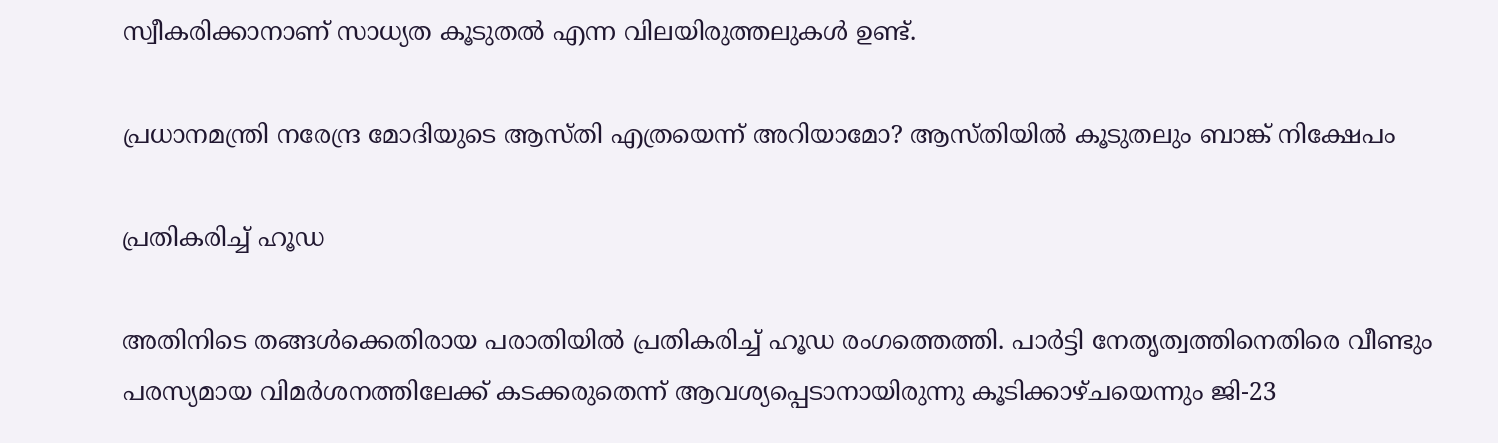സ്വീകരിക്കാനാണ് സാധ്യത കൂടുതൽ എന്ന വിലയിരുത്തലുകൾ ഉണ്ട്.

പ്രധാനമന്ത്രി നരേന്ദ്ര മോദിയുടെ ആസ്തി എത്രയെന്ന് അറിയാമോ? ആസ്തിയിൽ കൂടുതലും ബാങ്ക് നിക്ഷേപം

പ്രതികരിച്ച് ഹൂഡ

അതിനിടെ തങ്ങൾക്കെതിരായ പരാതിയിൽ പ്രതികരിച്ച് ഹൂഡ രംഗത്തെത്തി. പാർട്ടി നേതൃത്വത്തിനെതിരെ വീണ്ടും പരസ്യമായ വിമർശനത്തിലേക്ക് കടക്കരുതെന്ന് ആവശ്യപ്പെടാനായിരുന്നു കൂടിക്കാഴ്ചയെന്നും ജി-23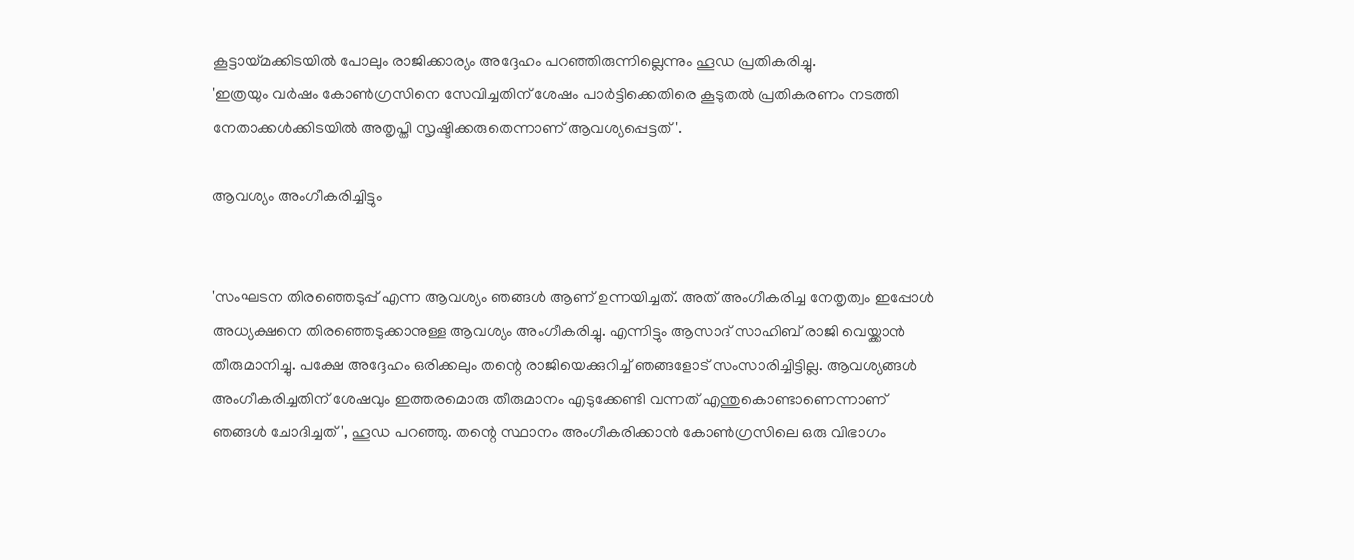കൂട്ടായ്മക്കിടയിൽ പോലും രാജിക്കാര്യം അദ്ദേഹം പറഞ്ഞിരുന്നില്ലെന്നും ഹൂഡ പ്രതികരിച്ചു.
'ഇത്രയും വർഷം കോൺഗ്രസിനെ സേവിച്ചതിന് ശേഷം പാർട്ടിക്കെതിരെ കൂടുതൽ പ്രതികരണം നടത്തി നേതാക്കൾക്കിടയിൽ അതൃപ്തി സൃഷ്ടിക്കരുതെന്നാണ് ആവശ്യപ്പെട്ടത്'.

ആവശ്യം അംഗീകരിച്ചിട്ടും


'സംഘടന തിരഞ്ഞെടുപ്പ് എന്ന ആവശ്യം ഞങ്ങൾ ആണ് ഉന്നയിച്ചത്. അത് അംഗീകരിച്ച നേതൃത്വം ഇപ്പോൾ അധ്യക്ഷനെ തിരഞ്ഞെടുക്കാനുള്ള ആവശ്യം അംഗീകരിച്ചു. എന്നിട്ടും ആസാദ് സാഹിബ് രാജി വെയ്ക്കാൻ തീരുമാനിച്ചു. പക്ഷേ അദ്ദേഹം ഒരിക്കലും തന്റെ രാജിയെക്കുറിച്ച് ഞങ്ങളോട് സംസാരിച്ചിട്ടില്ല. ആവശ്യങ്ങൾ അംഗീകരിച്ചതിന് ശേഷവും ഇത്തരമൊരു തീരുമാനം എടുക്കേണ്ടി വന്നത് എന്തുകൊണ്ടാണെന്നാണ് ഞങ്ങൾ ചോദിച്ചത്', ഹൂഡ പറഞ്ഞു. തന്റെ സ്ഥാനം അംഗീകരിക്കാൻ കോൺഗ്രസിലെ ഒരു വിഭാഗം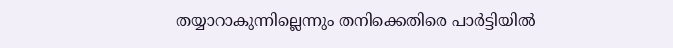തയ്യാറാകുന്നില്ലെന്നും തനിക്കെതിരെ പാർട്ടിയിൽ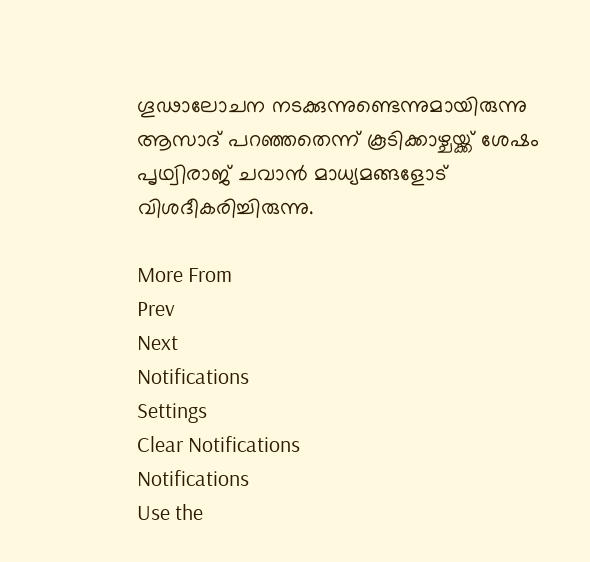ഗൂഢാലോചന നടക്കുന്നുണ്ടെന്നുമായിരുന്നു ആസാദ് പറഞ്ഞതെന്ന് കൂടിക്കാഴ്ചയ്ക്ക് ശേഷം പൃഥ്വിരാജ് ചവാൻ മാധ്യമങ്ങളോട് വിശദീകരിച്ചിരുന്നു.

More From
Prev
Next
Notifications
Settings
Clear Notifications
Notifications
Use the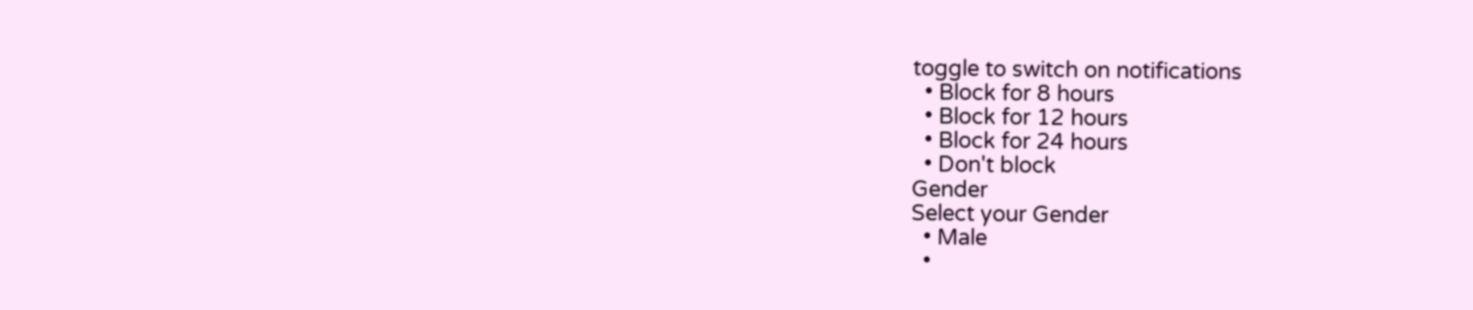toggle to switch on notifications
  • Block for 8 hours
  • Block for 12 hours
  • Block for 24 hours
  • Don't block
Gender
Select your Gender
  • Male
  •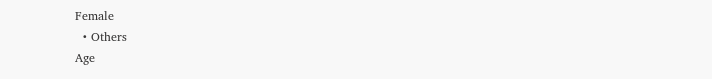Female
  • Others
Age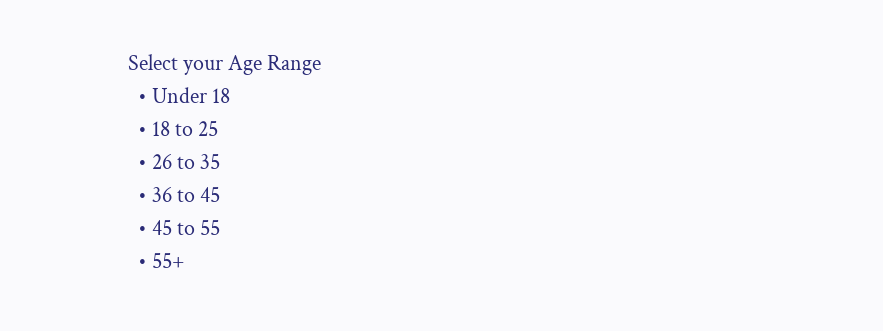Select your Age Range
  • Under 18
  • 18 to 25
  • 26 to 35
  • 36 to 45
  • 45 to 55
  • 55+